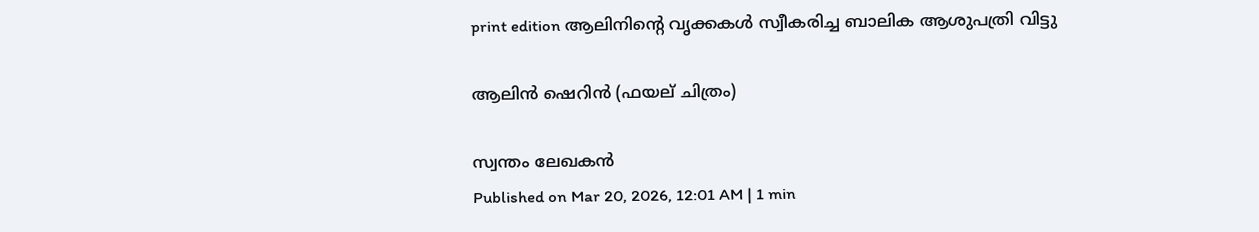print edition ആലിനിന്റെ വൃക്കകൾ സ്വീകരിച്ച ബാലിക ആശുപത്രി വിട്ടു

ആലിൻ ഷെറിൻ (ഫയല് ചിത്രം)

സ്വന്തം ലേഖകൻ
Published on Mar 20, 2026, 12:01 AM | 1 min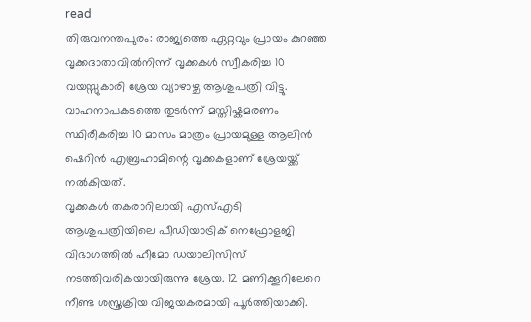read
തിരുവനന്തപുരം: രാജ്യത്തെ ഏറ്റവും പ്രായം കുറഞ്ഞ വൃക്കദാതാവിൽനിന്ന് വൃക്കകൾ സ്വീകരിച്ച 10 വയസ്സുകാരി ശ്രേയ വ്യാഴാഴ്ച ആശുപത്രി വിട്ടു. വാഹനാപകടത്തെ തുടർന്ന് മസ്തിഷ്കമരണം സ്ഥിരീകരിച്ച 10 മാസം മാത്രം പ്രായമുള്ള ആലിൻ ഷെറിൻ എബ്രഹാമിന്റെ വൃക്കകളാണ് ശ്രേയയ്ക്ക് നൽകിയത്.
വൃക്കകൾ തകരാറിലായി എസ്എടി ആശുപത്രിയിലെ പീഡിയാട്രിക് നെഫ്രോളജി വിഭാഗത്തിൽ ഹീമോ ഡയാലിസിസ് നടത്തിവരികയായിരുന്നു ശ്രേയ. 12 മണിക്കൂറിലേറെ നീണ്ട ശസ്ത്രക്രിയ വിജയകരമായി പൂർത്തിയാക്കി.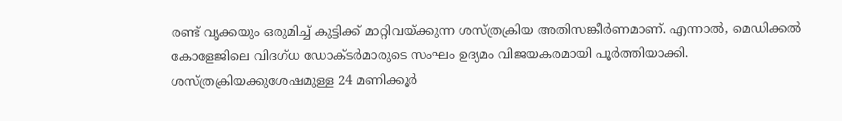രണ്ട് വൃക്കയും ഒരുമിച്ച് കുട്ടിക്ക് മാറ്റിവയ്ക്കുന്ന ശസ്ത്രക്രിയ അതിസങ്കീർണമാണ്. എന്നാൽ, മെഡിക്കൽ കോളേജിലെ വിദഗ്ധ ഡോക്ടർമാരുടെ സംഘം ഉദ്യമം വിജയകരമായി പൂർത്തിയാക്കി. ശസ്ത്രക്രിയക്കുശേഷമുള്ള 24 മണിക്കൂർ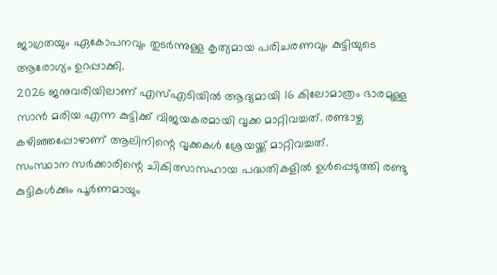ജാഗ്രതയും ഏകോപനവും തുടർന്നുള്ള കൃത്യമായ പരിചരണവും കുട്ടിയുടെ ആരോഗ്യം ഉറപ്പാക്കി.
2026 ജനുവരിയിലാണ് എസ്എടിയിൽ ആദ്യമായി 16 കിലോമാത്രം ഭാരമുള്ള സാൻ മരിയ എന്ന കുട്ടിക്ക് വിജയകരമായി വൃക്ക മാറ്റിവച്ചത്. രണ്ടാഴ്ച കഴിഞ്ഞപ്പോഴാണ് ആലിനിന്റെ വൃക്കകൾ ശ്രേയയ്ക്ക് മാറ്റിവച്ചത്.
സംസ്ഥാന സർക്കാരിന്റെ ചികിത്സാസഹായ പദ്ധതികളിൽ ഉൾപ്പെടുത്തി രണ്ടു കുട്ടികൾക്കും പൂർണമായും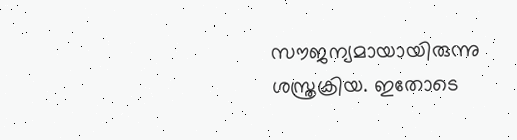സൗജന്യമായായിരുന്നു ശസ്ത്രക്രിയ. ഇതോടെ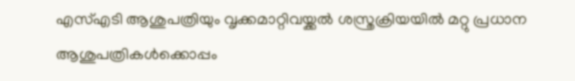എസ്എടി ആശുപത്രിയും വൃക്കമാറ്റിവയ്ക്കൽ ശസ്ത്രക്രിയയിൽ മറ്റു പ്രധാന ആശുപത്രികൾക്കൊപ്പം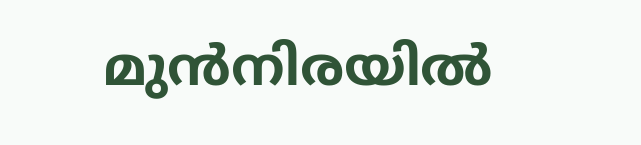മുൻനിരയിൽ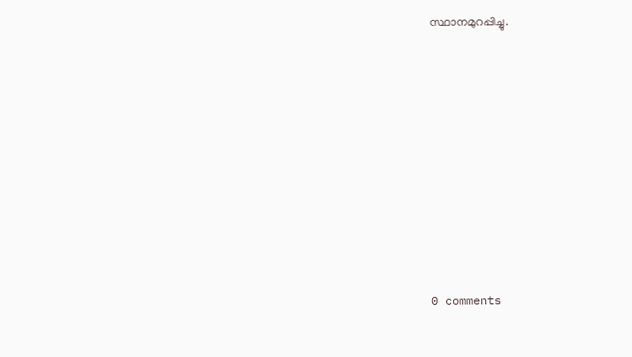സ്ഥാനമുറപ്പിച്ചു.










0 comments